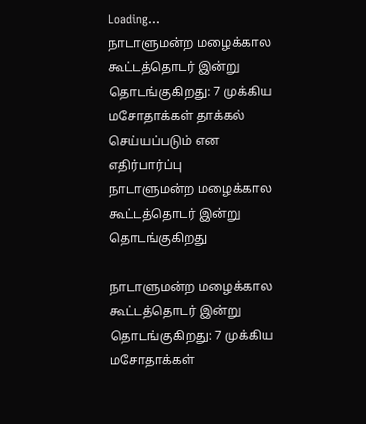Loading...
நாடாளுமன்ற மழைக்கால கூட்டத்தொடர் இன்று தொடங்குகிறது: 7 முக்கிய மசோதாக்கள் தாக்கல் செய்யப்படும் என எதிர்பார்ப்பு
நாடாளுமன்ற மழைக்கால கூட்டத்தொடர் இன்று தொடங்குகிறது

நாடாளுமன்ற மழைக்கால கூட்டத்தொடர் இன்று தொடங்குகிறது: 7 முக்கிய மசோதாக்கள்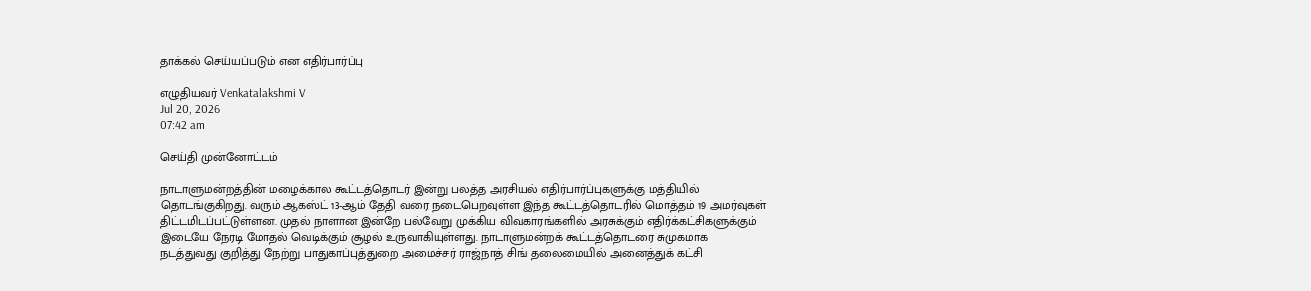தாக்கல் செய்யப்படும் என எதிர்பார்ப்பு

எழுதியவர் Venkatalakshmi V
Jul 20, 2026
07:42 am

செய்தி முன்னோட்டம்

நாடாளுமன்றத்தின் மழைக்கால கூட்டத்தொடர் இன்று பலத்த அரசியல் எதிர்பார்ப்புகளுக்கு மத்தியில் தொடங்குகிறது. வரும் ஆகஸ்ட் 13-ஆம் தேதி வரை நடைபெறவுள்ள இந்த கூட்டத்தொடரில் மொத்தம் 19 அமர்வுகள் திட்டமிடப்பட்டுள்ளன. முதல் நாளான இன்றே பல்வேறு முக்கிய விவகாரங்களில் அரசுக்கும் எதிர்க்கட்சிகளுக்கும் இடையே நேரடி மோதல் வெடிக்கும் சூழல் உருவாகியுள்ளது. நாடாளுமன்றக் கூட்டத்தொடரை சுமுகமாக நடத்துவது குறித்து நேற்று பாதுகாப்புத்துறை அமைச்சர் ராஜ்நாத் சிங் தலைமையில் அனைத்துக் கட்சி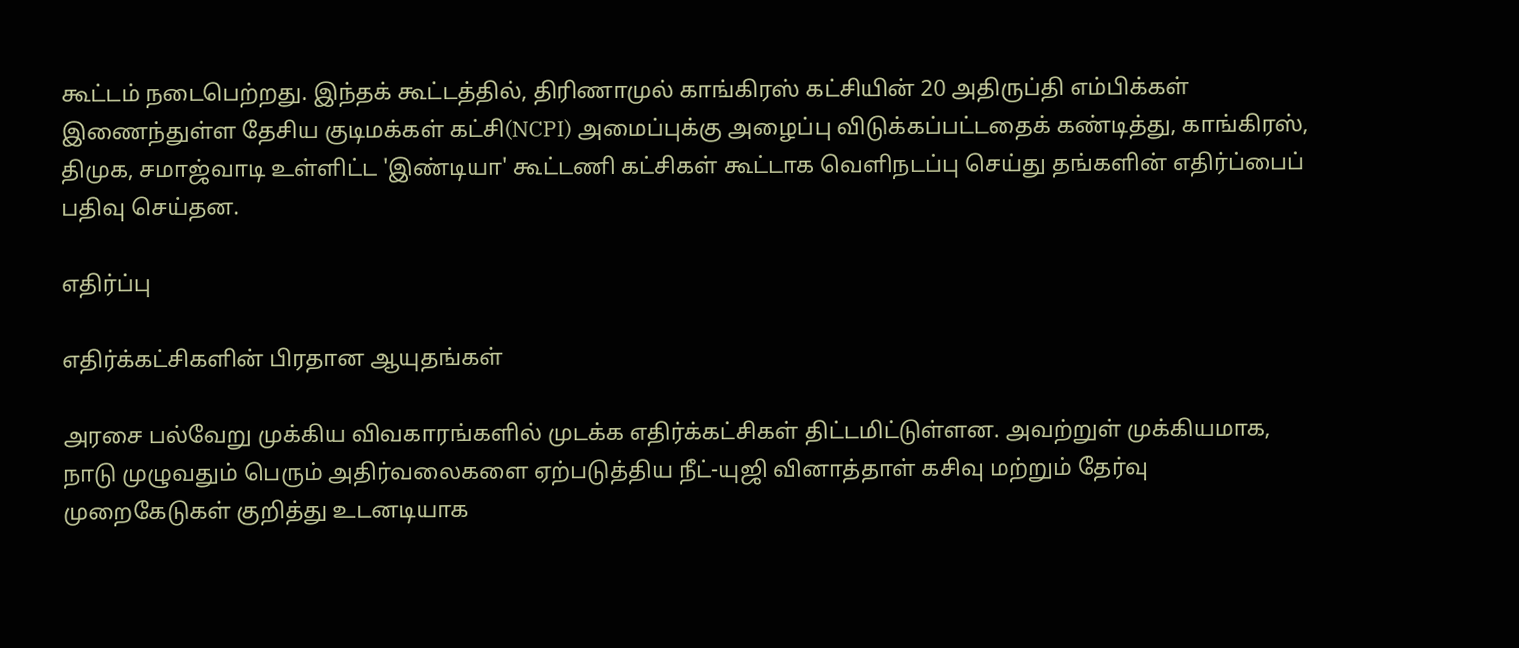கூட்டம் நடைபெற்றது. இந்தக் கூட்டத்தில், திரிணாமுல் காங்கிரஸ் கட்சியின் 20 அதிருப்தி எம்பிக்கள் இணைந்துள்ள தேசிய குடிமக்கள் கட்சி(NCPI) அமைப்புக்கு அழைப்பு விடுக்கப்பட்டதைக் கண்டித்து, காங்கிரஸ், திமுக, சமாஜ்வாடி உள்ளிட்ட 'இண்டியா' கூட்டணி கட்சிகள் கூட்டாக வெளிநடப்பு செய்து தங்களின் எதிர்ப்பைப் பதிவு செய்தன.

எதிர்ப்பு

எதிர்க்கட்சிகளின் பிரதான ஆயுதங்கள்

அரசை பல்வேறு முக்கிய விவகாரங்களில் முடக்க எதிர்க்கட்சிகள் திட்டமிட்டுள்ளன. அவற்றுள் முக்கியமாக, நாடு முழுவதும் பெரும் அதிர்வலைகளை ஏற்படுத்திய நீட்-யுஜி வினாத்தாள் கசிவு மற்றும் தேர்வு முறைகேடுகள் குறித்து உடனடியாக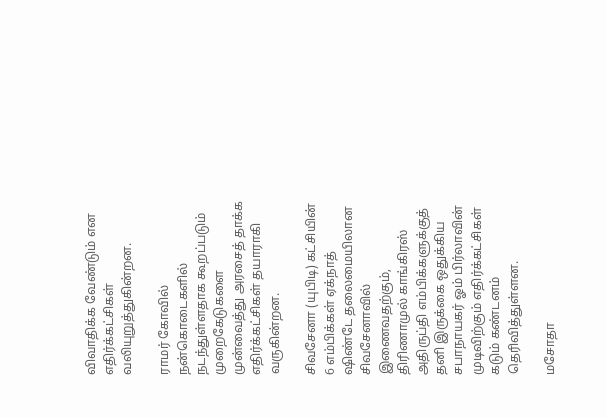விவாதிக்க வேண்டும் என எதிர்க்கட்சிகள் வலியுறுத்துகின்றன.

ராமர் கோவில் நன்கொடைகளில் நடந்துள்ளதாக கூறப்படும் முறைகேடுகளை முன்வைத்து அரசைத் தாக்க எதிர்க்கட்சிகள் தயாராகி வருகின்றன.

சிவசேனா (யுபிடி) கட்சியின் 6 எம்பிக்கள் ஏக்நாத் ஷிண்டே தலைமையிலான சிவசேனாவில் இணைவதற்கும், திரிணாமுல் காங்கிரஸ் அதிருப்தி எம்பிக்களுக்குத் தனி இருக்கை ஒதுக்கிய சபாநாயகர் ஓம் பிர்லாவின் முடிவிற்கும் எதிர்க்கட்சிகள் கடும் கண்டனம் தெரிவித்துள்ளன.

மசோதா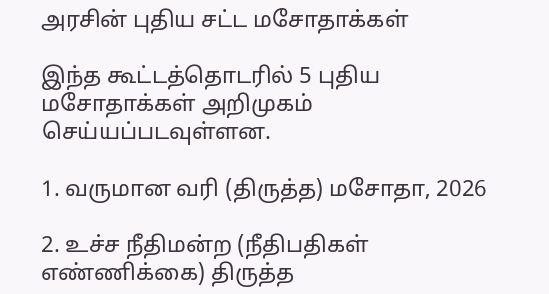அரசின் புதிய சட்ட மசோதாக்கள்

இந்த கூட்டத்தொடரில் 5 புதிய மசோதாக்கள் அறிமுகம் செய்யப்படவுள்ளன.

1. வருமான வரி (திருத்த) மசோதா, 2026

2. உச்ச நீதிமன்ற (நீதிபதிகள் எண்ணிக்கை) திருத்த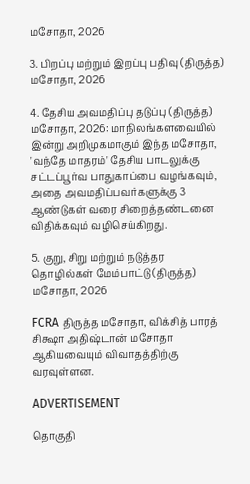மசோதா, 2026

3. பிறப்பு மற்றும் இறப்பு பதிவு (திருத்த) மசோதா, 2026

4. தேசிய அவமதிப்பு தடுப்பு (திருத்த) மசோதா, 2026: மாநிலங்களவையில் இன்று அறிமுகமாகும் இந்த மசோதா, 'வந்தே மாதரம்' தேசிய பாடலுக்கு சட்டப்பூர்வ பாதுகாப்பை வழங்கவும், அதை அவமதிப்பவர்களுக்கு 3 ஆண்டுகள் வரை சிறைத்தண்டனை விதிக்கவும் வழிசெய்கிறது.

5. குறு, சிறு மற்றும் நடுத்தர தொழில்கள் மேம்பாட்டு (திருத்த) மசோதா, 2026

FCRA திருத்த மசோதா, விக்சித் பாரத் சிக்ஷா அதிஷ்டான் மசோதா ஆகியவையும் விவாதத்திற்கு வரவுள்ளன.

ADVERTISEMENT

தொகுதி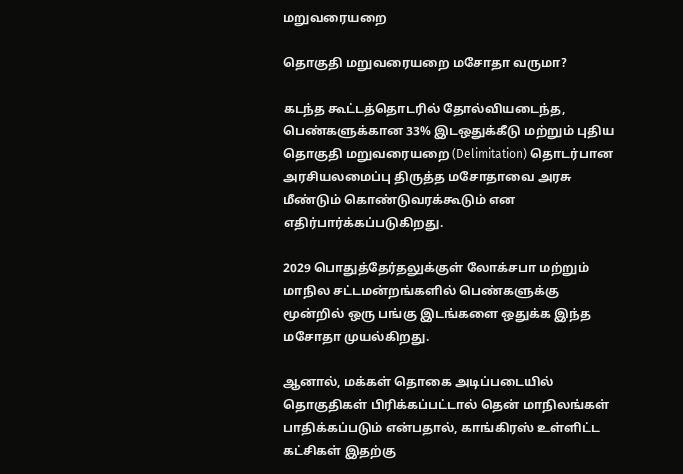மறுவரையறை

தொகுதி மறுவரையறை மசோதா வருமா?

கடந்த கூட்டத்தொடரில் தோல்வியடைந்த, பெண்களுக்கான 33% இடஒதுக்கீடு மற்றும் புதிய தொகுதி மறுவரையறை (Delimitation) தொடர்பான அரசியலமைப்பு திருத்த மசோதாவை அரசு மீண்டும் கொண்டுவரக்கூடும் என எதிர்பார்க்கப்படுகிறது.

2029 பொதுத்தேர்தலுக்குள் லோக்சபா மற்றும் மாநில சட்டமன்றங்களில் பெண்களுக்கு மூன்றில் ஒரு பங்கு இடங்களை ஒதுக்க இந்த மசோதா முயல்கிறது.

ஆனால், மக்கள் தொகை அடிப்படையில் தொகுதிகள் பிரிக்கப்பட்டால் தென் மாநிலங்கள் பாதிக்கப்படும் என்பதால், காங்கிரஸ் உள்ளிட்ட கட்சிகள் இதற்கு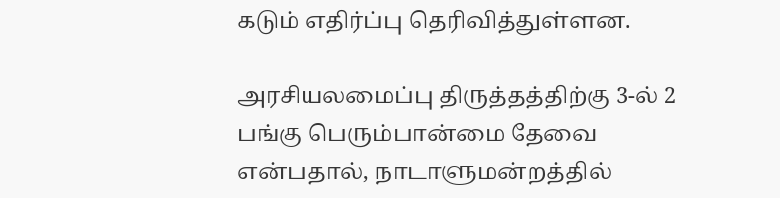கடும் எதிர்ப்பு தெரிவித்துள்ளன.

அரசியலமைப்பு திருத்தத்திற்கு 3-ல் 2 பங்கு பெரும்பான்மை தேவை என்பதால், நாடாளுமன்றத்தில்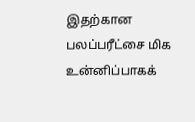இதற்கான பலப்பரீட்சை மிக உன்னிப்பாகக்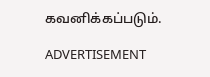கவனிக்கப்படும்.

ADVERTISEMENT